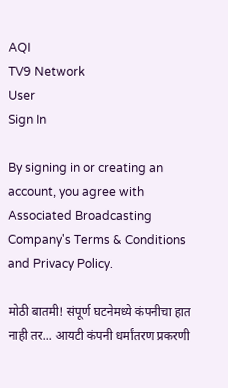AQI
TV9 Network
User
Sign In

By signing in or creating an account, you agree with Associated Broadcasting Company's Terms & Conditions and Privacy Policy.

मोठी बातमी! संपूर्ण घटनेमध्ये कंपनीचा हात नाही तर... आयटी कंपनी धर्मांतरण प्रकरणी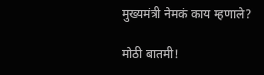मुख्यमंत्री नेमकं काय म्हणाले?

मोठी बातमी!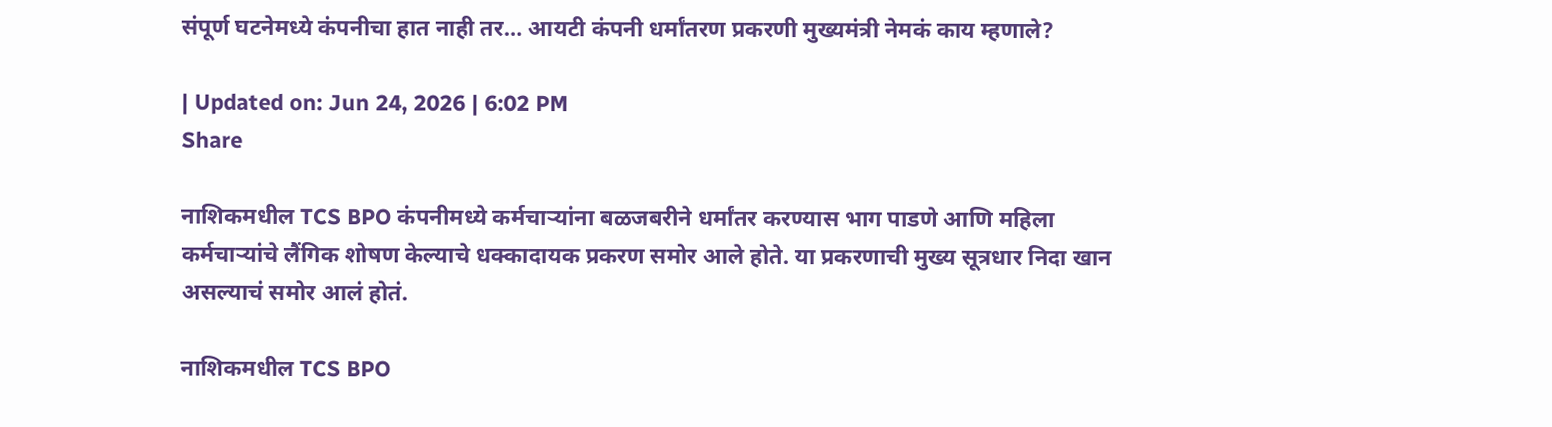संपूर्ण घटनेमध्ये कंपनीचा हात नाही तर… आयटी कंपनी धर्मांतरण प्रकरणी मुख्यमंत्री नेमकं काय म्हणाले?

| Updated on: Jun 24, 2026 | 6:02 PM
Share

नाशिकमधील TCS BPO कंपनीमध्ये कर्मचाऱ्यांना बळजबरीने धर्मांतर करण्यास भाग पाडणे आणि महिला कर्मचाऱ्यांचे लैंगिक शोषण केल्याचे धक्कादायक प्रकरण समोर आले होते. या प्रकरणाची मुख्य सूत्रधार निदा खान असल्याचं समोर आलं होतं.

नाशिकमधील TCS BPO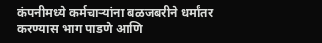कंपनीमध्ये कर्मचाऱ्यांना बळजबरीने धर्मांतर करण्यास भाग पाडणे आणि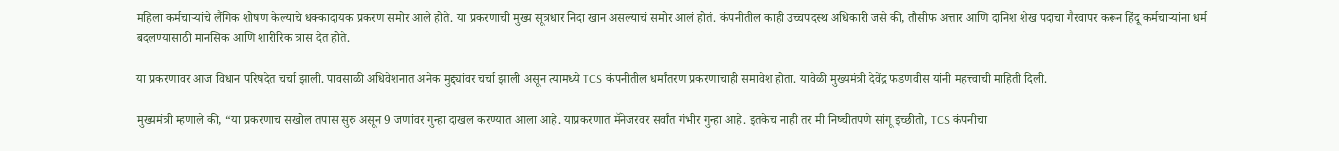महिला कर्मचाऱ्यांचे लैंगिक शोषण केल्याचे धक्कादायक प्रकरण समोर आले होते. या प्रकरणाची मुख्य सूत्रधार निदा खान असल्याचं समोर आलं होतं. कंपनीतील काही उच्चपदस्थ अधिकारी जसे की, तौसीफ अत्तार आणि दानिश शेख पदाचा गैरवापर करून हिंदू कर्मचाऱ्यांना धर्म बदलण्यासाठी मानसिक आणि शारीरिक त्रास देत होते.

या प्रकरणावर आज विधान परिषदेत चर्चा झाली. पावसाळी अधिवेशनात अनेक मुद्द्यांवर चर्चा झाली असून त्यामध्ये TCS कंपनीतील धर्मांतरण प्रकरणाचाही समावेश होता. यावेळी मुख्यमंत्री देवेंद्र फडणवीस यांनी महत्त्वाची माहिती दिली.

मुख्यमंत्री म्हणाले की, “या प्रकरणाच सखोल तपास सुरु असून 9 जणांवर गुन्हा दाखल करण्यात आला आहे. याप्रकरणात मॅनेजरवर सर्वांत गंभीर गुन्हा आहे. इतकेच नाही तर मी निष्चीतपणे सांगू इच्छीतो, TCS कंपनीचा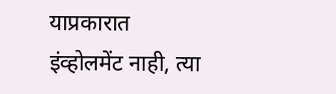याप्रकारात इंव्होलमेंट नाही, त्या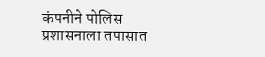कंपनीने पोलिस प्रशासनाला तपासात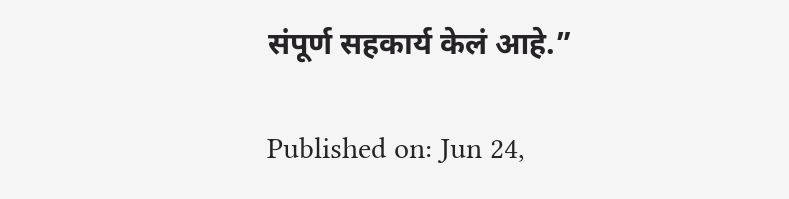संपूर्ण सहकार्य केलं आहे.”

Published on: Jun 24,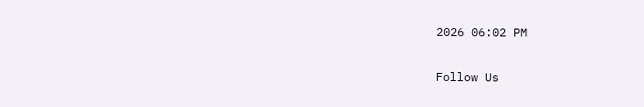2026 06:02 PM

Follow Us